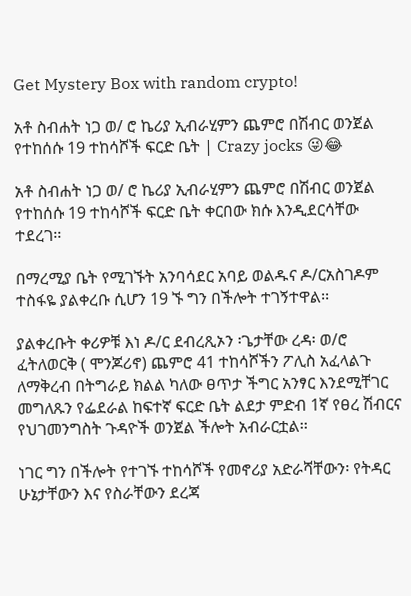Get Mystery Box with random crypto!

አቶ ስብሐት ነጋ ወ/ ሮ ኬሪያ ኢብራሂምን ጨምሮ በሽብር ወንጀል የተከሰሱ 19 ተከሳሾች ፍርድ ቤት | Crazy jocks 😜😂

አቶ ስብሐት ነጋ ወ/ ሮ ኬሪያ ኢብራሂምን ጨምሮ በሽብር ወንጀል የተከሰሱ 19 ተከሳሾች ፍርድ ቤት ቀርበው ክሱ እንዲደርሳቸው ተደረገ፡፡

በማረሚያ ቤት የሚገኙት አንባሳደር አባይ ወልዱና ዶ/ርአስገዶም ተስፋዬ ያልቀረቡ ሲሆን 19 ኙ ግን በችሎት ተገኝተዋል፡፡

ያልቀረቡት ቀሪዎቹ እነ ዶ/ር ደብረጺኦን ፡ጌታቸው ረዳ፡ ወ/ሮ ፈትለወርቅ ( ሞንጆሪኖ) ጨምሮ 41 ተከሳሾችን ፖሊስ አፈላልጉ ለማቅረብ በትግራይ ክልል ካለው ፀጥታ ችግር አንፃር እንደሚቸገር መግለጹን የፌደራል ከፍተኛ ፍርድ ቤት ልደታ ምድብ 1ኛ የፀረ ሽብርና የህገመንግስት ጉዳዮች ወንጀል ችሎት አብራርቷል፡፡

ነገር ግን በችሎት የተገኙ ተከሳሾች የመኖሪያ አድራሻቸውን፡ የትዳር ሁኔታቸውን እና የስራቸውን ደረጃ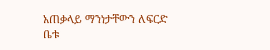አጠቃላይ ማንነታቸውን ለፍርድ ቤቱ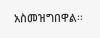አስመዝግበዋል፡፡